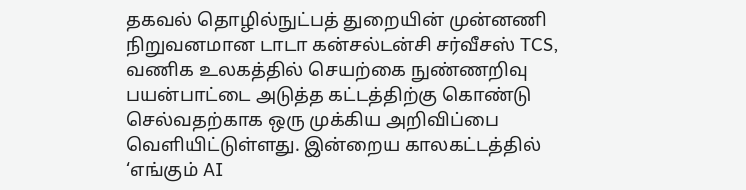தகவல் தொழில்நுட்பத் துறையின் முன்னணி நிறுவனமான டாடா கன்சல்டன்சி சர்வீசஸ் TCS, வணிக உலகத்தில் செயற்கை நுண்ணறிவு பயன்பாட்டை அடுத்த கட்டத்திற்கு கொண்டு செல்வதற்காக ஒரு முக்கிய அறிவிப்பை வெளியிட்டுள்ளது. இன்றைய காலகட்டத்தில் ‘எங்கும் AI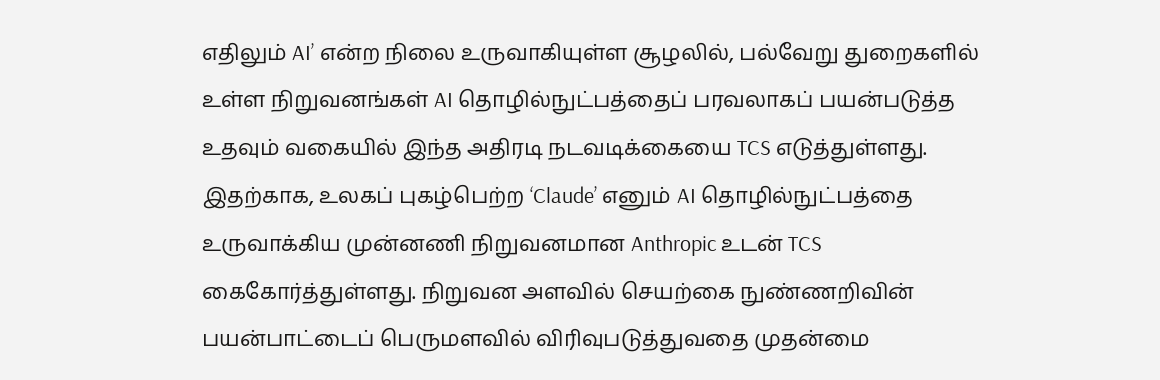எதிலும் AI’ என்ற நிலை உருவாகியுள்ள சூழலில், பல்வேறு துறைகளில் உள்ள நிறுவனங்கள் AI தொழில்நுட்பத்தைப் பரவலாகப் பயன்படுத்த உதவும் வகையில் இந்த அதிரடி நடவடிக்கையை TCS எடுத்துள்ளது.
இதற்காக, உலகப் புகழ்பெற்ற ‘Claude’ எனும் AI தொழில்நுட்பத்தை உருவாக்கிய முன்னணி நிறுவனமான Anthropic உடன் TCS கைகோர்த்துள்ளது. நிறுவன அளவில் செயற்கை நுண்ணறிவின் பயன்பாட்டைப் பெருமளவில் விரிவுபடுத்துவதை முதன்மை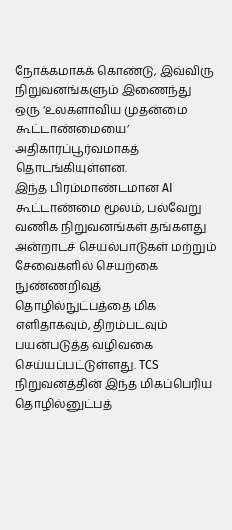நோக்கமாகக் கொண்டு, இவ்விரு நிறுவனங்களும் இணைந்து ஒரு ‘உலகளாவிய முதன்மை கூட்டாண்மையை’ அதிகாரப்பூர்வமாகத் தொடங்கியுள்ளன.
இந்த பிரம்மாண்டமான AI கூட்டாண்மை மூலம், பல்வேறு வணிக நிறுவனங்கள் தங்களது அன்றாடச் செயல்பாடுகள் மற்றும் சேவைகளில் செயற்கை நுண்ணறிவுத் தொழில்நுட்பத்தை மிக எளிதாகவும், திறம்படவும் பயன்படுத்த வழிவகை செய்யப்பட்டுள்ளது. TCS நிறுவனத்தின் இந்த மிகப்பெரிய தொழில்னுட்பத்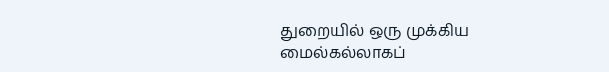துறையில் ஒரு முக்கிய மைல்கல்லாகப்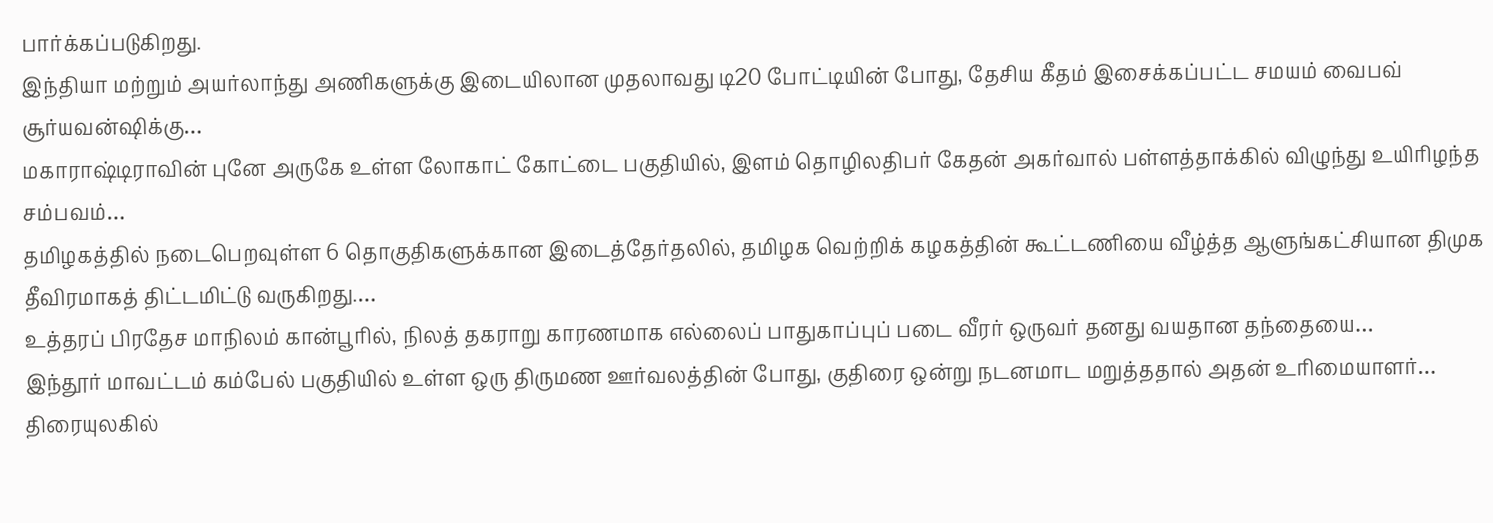பார்க்கப்படுகிறது.
இந்தியா மற்றும் அயர்லாந்து அணிகளுக்கு இடையிலான முதலாவது டி20 போட்டியின் போது, தேசிய கீதம் இசைக்கப்பட்ட சமயம் வைபவ் சூர்யவன்ஷிக்கு…
மகாராஷ்டிராவின் புனே அருகே உள்ள லோகாட் கோட்டை பகுதியில், இளம் தொழிலதிபர் கேதன் அகர்வால் பள்ளத்தாக்கில் விழுந்து உயிரிழந்த சம்பவம்…
தமிழகத்தில் நடைபெறவுள்ள 6 தொகுதிகளுக்கான இடைத்தேர்தலில், தமிழக வெற்றிக் கழகத்தின் கூட்டணியை வீழ்த்த ஆளுங்கட்சியான திமுக தீவிரமாகத் திட்டமிட்டு வருகிறது.…
உத்தரப் பிரதேச மாநிலம் கான்பூரில், நிலத் தகராறு காரணமாக எல்லைப் பாதுகாப்புப் படை வீரர் ஒருவர் தனது வயதான தந்தையை…
இந்தூர் மாவட்டம் கம்பேல் பகுதியில் உள்ள ஒரு திருமண ஊர்வலத்தின் போது, குதிரை ஒன்று நடனமாட மறுத்ததால் அதன் உரிமையாளர்…
திரையுலகில்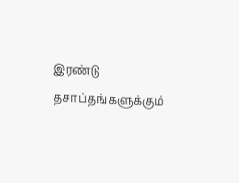இரண்டு தசாப்தங்களுக்கும்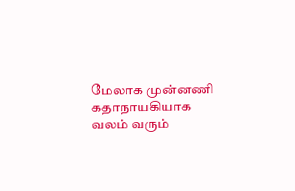மேலாக முன்னணி கதாநாயகியாக வலம் வரும்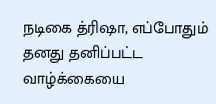நடிகை த்ரிஷா, எப்போதும் தனது தனிப்பட்ட வாழ்க்கையை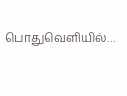பொதுவெளியில்…